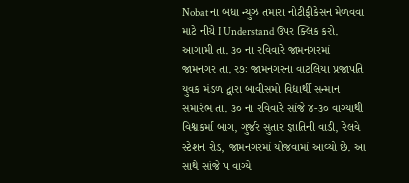Nobat ના બધા ન્યુઝ તમારા નોટીફીકેસન મેળવવા માટે નીચે I Understand ઉપર ક્લિક કરો.
આગામી તા. ૩૦ ના રવિવારે જામનગરમાં
જામનગર તા. ર૭ઃ જામનગરના વાટલિયા પ્રજાપતિ યુવક મંડળ દ્વારા બાવીસમો વિદ્યાર્થી સન્માન સમારંભ તા. ૩૦ ના રવિવારે સાંજે ૪-૩૦ વાગ્યાથી વિશ્વકર્મા બાગ, ગુર્જર સુતાર જ્ઞાતિની વાડી, રેલવે સ્ટેશન રોડ, જામનગરમાં યોજવામાં આવ્યો છે. આ સાથે સાંજે પ વાગ્યે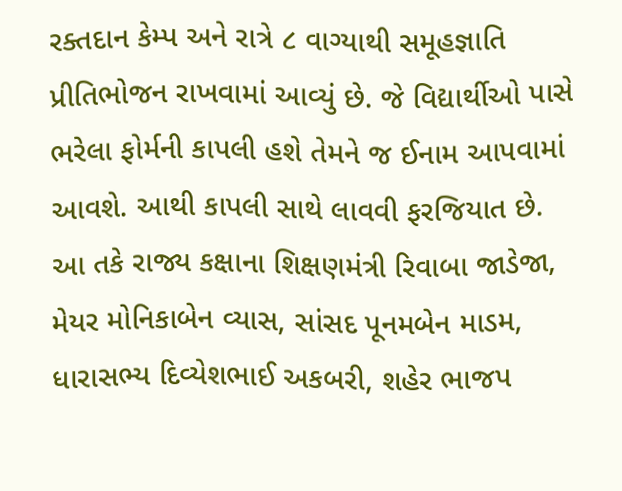રક્તદાન કેમ્પ અને રાત્રે ૮ વાગ્યાથી સમૂહજ્ઞાતિ પ્રીતિભોજન રાખવામાં આવ્યું છે. જે વિદ્યાર્થીઓ પાસે ભરેલા ફોર્મની કાપલી હશે તેમને જ ઈનામ આપવામાં આવશે. આથી કાપલી સાથે લાવવી ફરજિયાત છે.
આ તકે રાજ્ય કક્ષાના શિક્ષણમંત્રી રિવાબા જાડેજા, મેયર મોનિકાબેન વ્યાસ, સાંસદ પૂનમબેન માડમ, ધારાસભ્ય દિવ્યેશભાઈ અકબરી, શહેર ભાજપ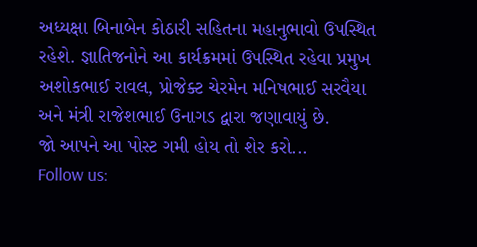અધ્યક્ષા બિનાબેન કોઠારી સહિતના મહાનુભાવો ઉપસ્થિત રહેશે. જ્ઞાતિજનોને આ કાર્યક્રમમાં ઉપસ્થિત રહેવા પ્રમુખ અશોકભાઈ રાવલ, પ્રોજેક્ટ ચેરમેન મનિષભાઈ સરવૈયા અને મંત્રી રાજેશભાઈ ઉનાગડ દ્વારા જણાવાયું છે.
જો આપને આ પોસ્ટ ગમી હોય તો શેર કરો...
Follow us: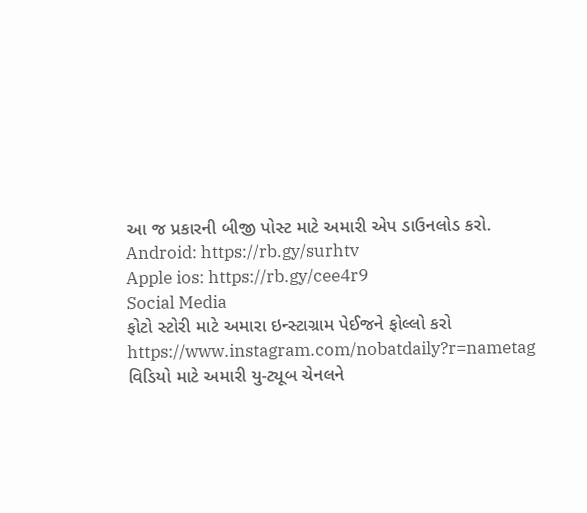આ જ પ્રકારની બીજી પોસ્ટ માટે અમારી એપ ડાઉનલોડ કરો.
Android: https://rb.gy/surhtv
Apple ios: https://rb.gy/cee4r9
Social Media
ફોટો સ્ટોરી માટે અમારા ઇન્સ્ટાગ્રામ પેઈજને ફોલ્લો કરો
https://www.instagram.com/nobatdaily?r=nametag
વિડિયો માટે અમારી યુ-ટ્યૂબ ચેનલને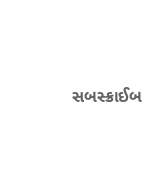સબસ્ક્રાઈબ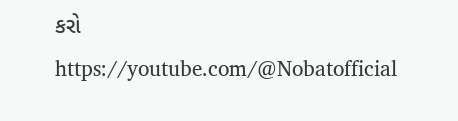કરો
https://youtube.com/@Nobatofficial